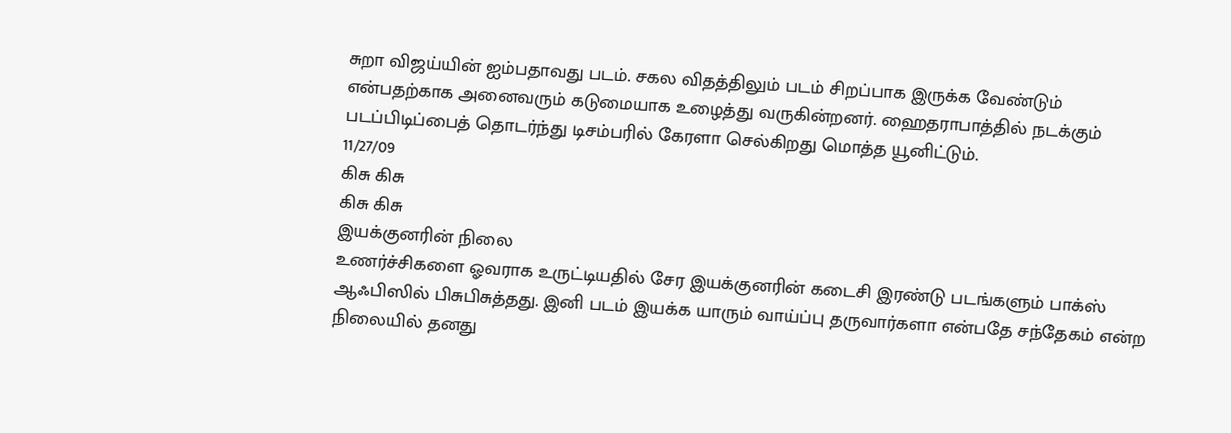சுறா விஜய்யின் ஐம்பதாவது படம். சகல விதத்திலும் படம் சிறப்பாக இருக்க வேண்டும் என்பதற்காக அனைவரும் கடுமையாக உழைத்து வருகின்றனர். ஹைதராபாத்தில் நடக்கும் படப்பிடிப்பைத் தொடர்ந்து டிசம்பரில் கேரளா செல்கிறது மொத்த யூனிட்டும்.
11/27/09
கிசு கிசு
கிசு கிசு
இயக்குனரின் நிலை
உணர்ச்சிகளை ஓவராக உருட்டியதில் சேர இயக்குனரின் கடைசி இரண்டு படங்களும் பாக்ஸ் ஆஃபிஸில் பிசுபிசுத்தது. இனி படம் இயக்க யாரும் வாய்ப்பு தருவார்களா என்பதே சந்தேகம் என்ற நிலையில் தனது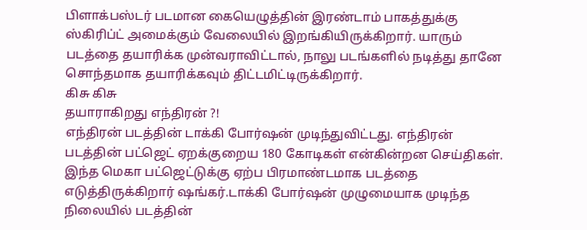பிளாக்பஸ்டர் படமான கையெழுத்தின் இரண்டாம் பாகத்துக்கு ஸ்கிரிப்ட் அமைக்கும் வேலையில் இறங்கியிருக்கிறார். யாரும் படத்தை தயாரிக்க முன்வராவிட்டால், நாலு படங்களில் நடித்து தானே சொந்தமாக தயாரிக்கவும் திட்டமிட்டிருக்கிறார்.
கிசு கிசு
தயாராகிறது எந்திரன் ?!
எந்திரன் படத்தின் டாக்கி போர்ஷன் முடிந்துவிட்டது. எந்திரன் படத்தின் பட்ஜெட் ஏறக்குறைய 180 கோடிகள் என்கின்றன செய்திகள். இந்த மெகா பட்ஜெட்டுக்கு ஏற்ப பிரமாண்டமாக படத்தை எடுத்திருக்கிறார் ஷங்கர்.டாக்கி போர்ஷன் முழுமையாக முடிந்த நிலையில் படத்தின்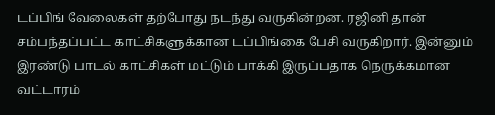டப்பிங் வேலைகள் தற்போது நடந்து வருகின்றன. ரஜினி தான் சம்பந்தப்பட்ட காட்சிகளுக்கான டப்பிங்கை பேசி வருகிறார். இன்னும் இரண்டு பாடல் காட்சிகள் மட்டும் பாக்கி இருப்பதாக நெருக்கமான வட்டாரம்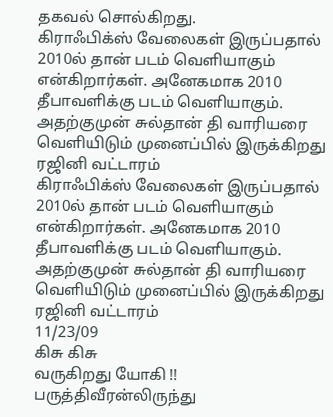தகவல் சொல்கிறது.
கிராஃபிக்ஸ் வேலைகள் இருப்பதால் 2010ல் தான் படம் வெளியாகும் என்கிறார்கள். அனேகமாக 2010 தீபாவளிக்கு படம் வெளியாகும். அதற்குமுன் சுல்தான் தி வாரியரை வெளியிடும் முனைப்பில் இருக்கிறது ரஜினி வட்டாரம்
கிராஃபிக்ஸ் வேலைகள் இருப்பதால் 2010ல் தான் படம் வெளியாகும் என்கிறார்கள். அனேகமாக 2010 தீபாவளிக்கு படம் வெளியாகும். அதற்குமுன் சுல்தான் தி வாரியரை வெளியிடும் முனைப்பில் இருக்கிறது ரஜினி வட்டாரம்
11/23/09
கிசு கிசு
வருகிறது யோகி !!
பருத்திவீரன்லிருந்து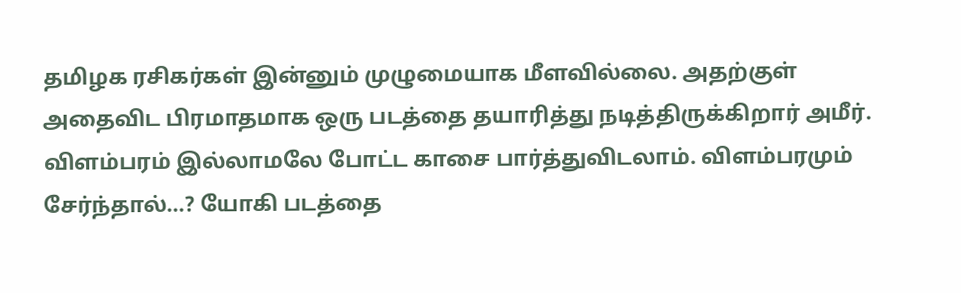தமிழக ரசிகர்கள் இன்னும் முழுமையாக மீளவில்லை. அதற்குள் அதைவிட பிரமாதமாக ஒரு படத்தை தயாரித்து நடித்திருக்கிறார் அமீர். விளம்பரம் இல்லாமலே போட்ட காசை பார்த்துவிடலாம். விளம்பரமும் சேர்ந்தால்...? யோகி படத்தை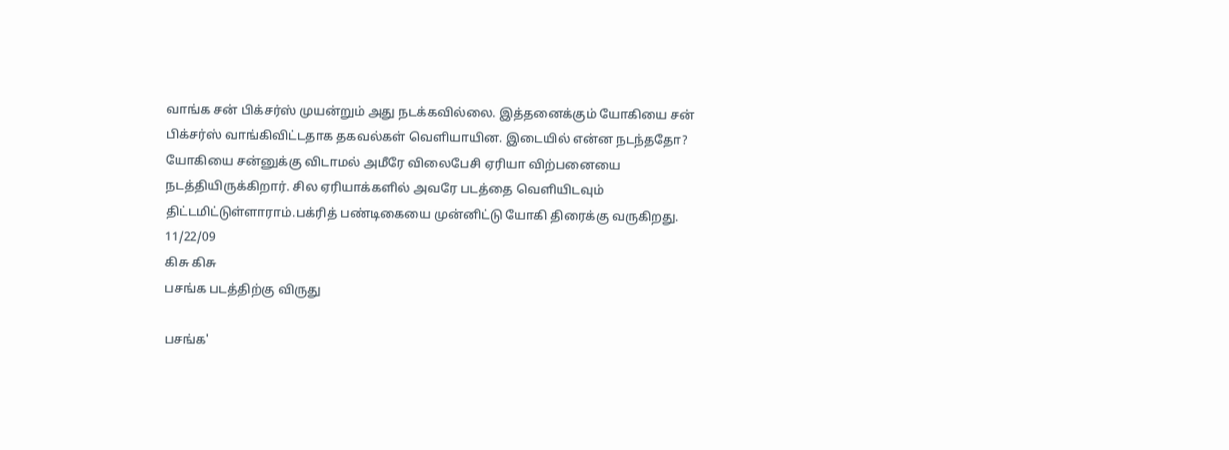வாங்க சன் பிக்சர்ஸ் முயன்றும் அது நடக்கவில்லை. இத்தனைக்கும் யோகியை சன் பிக்சர்ஸ் வாங்கிவிட்டதாக தகவல்கள் வெளியாயின. இடையில் என்ன நடந்ததோ? யோகியை சன்னுக்கு விடாமல் அமீரே விலைபேசி ஏரியா விற்பனையை நடத்தியிருக்கிறார். சில ஏரியாக்களில் அவரே படத்தை வெளியிடவும் திட்டமிட்டுள்ளாராம்.பக்ரித் பண்டிகையை முன்னிட்டு யோகி திரைக்கு வருகிறது.
11/22/09
கிசு கிசு
பசங்க படத்திற்கு விருது

பசங்க'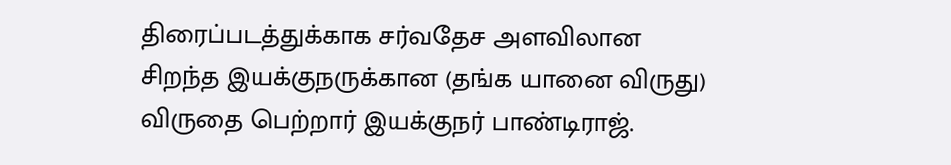திரைப்படத்துக்காக சர்வதேச அளவிலான சிறந்த இயக்குநருக்கான (தங்க யானை விருது) விருதை பெற்றார் இயக்குநர் பாண்டிராஜ்.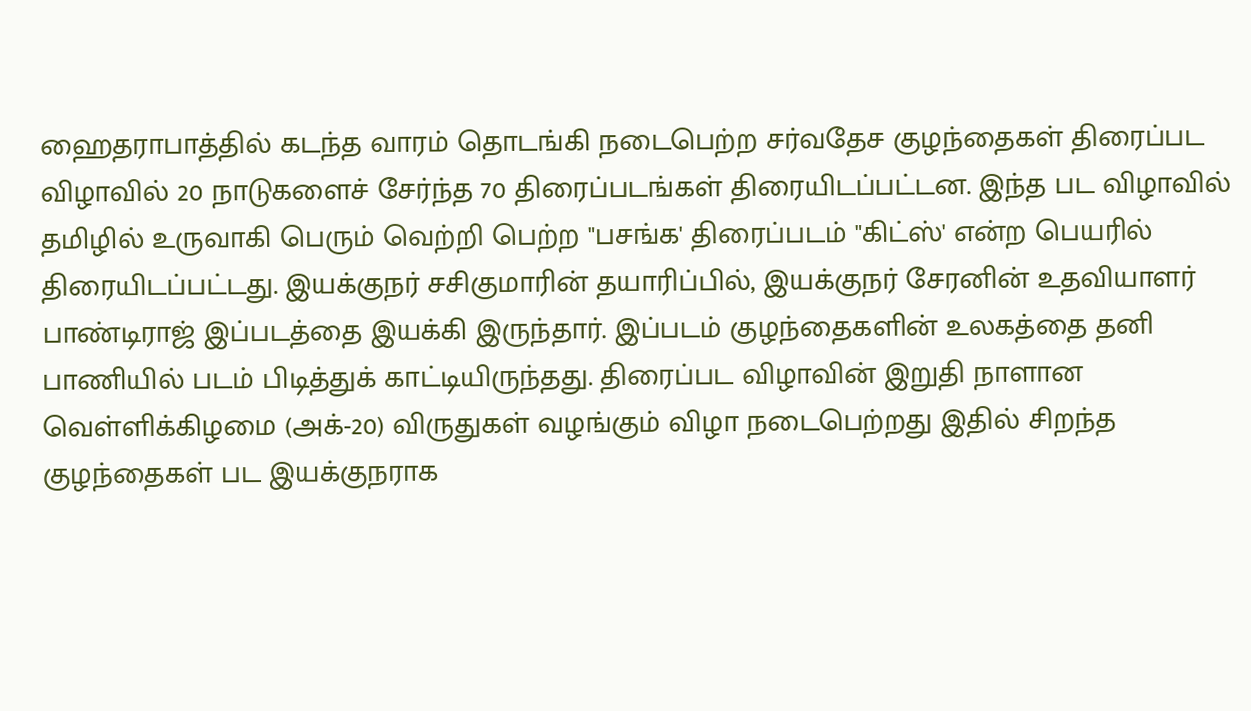ஹைதராபாத்தில் கடந்த வாரம் தொடங்கி நடைபெற்ற சர்வதேச குழந்தைகள் திரைப்பட விழாவில் 20 நாடுகளைச் சேர்ந்த 70 திரைப்படங்கள் திரையிடப்பட்டன. இந்த பட விழாவில் தமிழில் உருவாகி பெரும் வெற்றி பெற்ற "பசங்க' திரைப்படம் "கிட்ஸ்' என்ற பெயரில் திரையிடப்பட்டது. இயக்குநர் சசிகுமாரின் தயாரிப்பில், இயக்குநர் சேரனின் உதவியாளர் பாண்டிராஜ் இப்படத்தை இயக்கி இருந்தார். இப்படம் குழந்தைகளின் உலகத்தை தனி பாணியில் படம் பிடித்துக் காட்டியிருந்தது. திரைப்பட விழாவின் இறுதி நாளான வெள்ளிக்கிழமை (அக்-20) விருதுகள் வழங்கும் விழா நடைபெற்றது இதில் சிறந்த குழந்தைகள் பட இயக்குநராக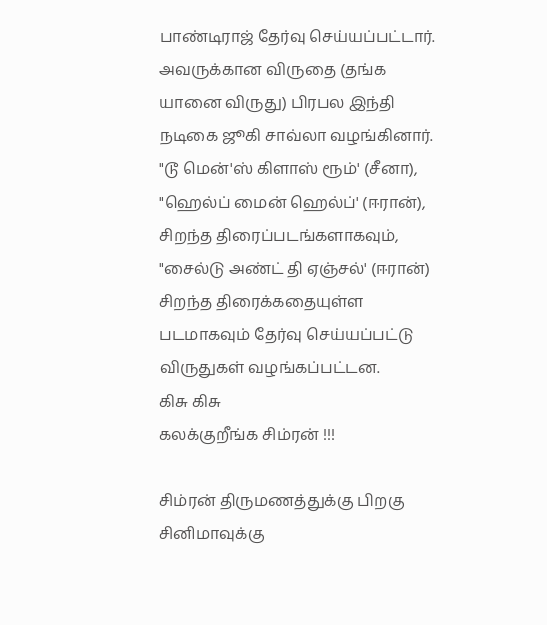பாண்டிராஜ் தேர்வு செய்யப்பட்டார். அவருக்கான விருதை (தங்க யானை விருது) பிரபல இந்தி நடிகை ஜூகி சாவ்லா வழங்கினார். "டூ மென்'ஸ் கிளாஸ் ரூம்' (சீனா), "ஹெல்ப் மைன் ஹெல்ப்' (ஈரான்), சிறந்த திரைப்படங்களாகவும், "சைல்டு அண்ட் தி ஏஞ்சல்' (ஈரான்) சிறந்த திரைக்கதையுள்ள படமாகவும் தேர்வு செய்யப்பட்டு விருதுகள் வழங்கப்பட்டன.
கிசு கிசு
கலக்குறீங்க சிம்ரன் !!!

சிம்ரன் திருமணத்துக்கு பிறகு சினிமாவுக்கு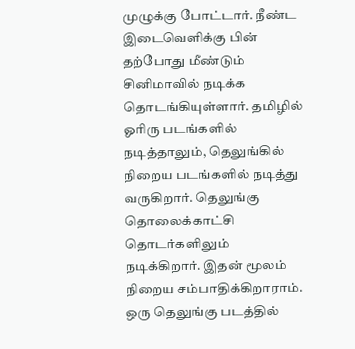முழுக்கு போட்டார். நீண்ட இடைவெளிக்கு பின் தற்போது மீண்டும் சினிமாவில் நடிக்க தொடங்கியுள்ளார். தமிழில் ஓரிரு படங்களில் நடித்தாலும், தெலுங்கில் நிறைய படங்களில் நடித்து வருகிறார். தெலுங்கு தொலைக்காட்சி தொடர்களிலும் நடிக்கிறார். இதன் மூலம் நிறைய சம்பாதிக்கிறாராம். ஒரு தெலுங்கு படத்தில்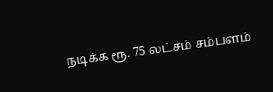நடிக்க ரூ. 75 லட்சம் சம்பளம்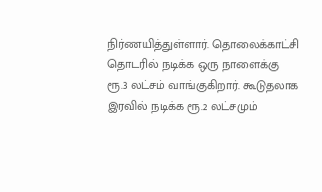நிர்ணயித்துள்ளார். தொலைக்காட்சி தொடரில் நடிக்க ஒரு நாளைக்கு ரூ.3 லட்சம் வாங்குகிறார். கூடுதலாக இரவில் நடிக்க ரூ.2 லட்சமும்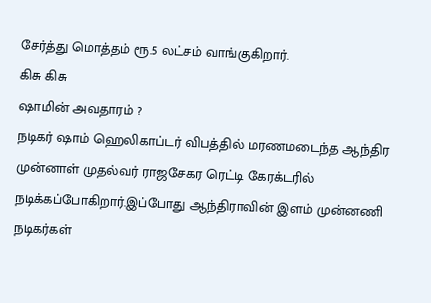சேர்த்து மொத்தம் ரூ.5 லட்சம் வாங்குகிறார்.
கிசு கிசு
ஷாமின் அவதாரம் ?
நடிகர் ஷாம் ஹெலிகாப்டர் விபத்தில் மரணமடைந்த ஆந்திர முன்னாள் முதல்வர் ராஜசேகர ரெட்டி கேரக்டரில் நடிக்கப்போகிறார்.இப்போது ஆந்திராவின் இளம் முன்னணி நடிகர்கள்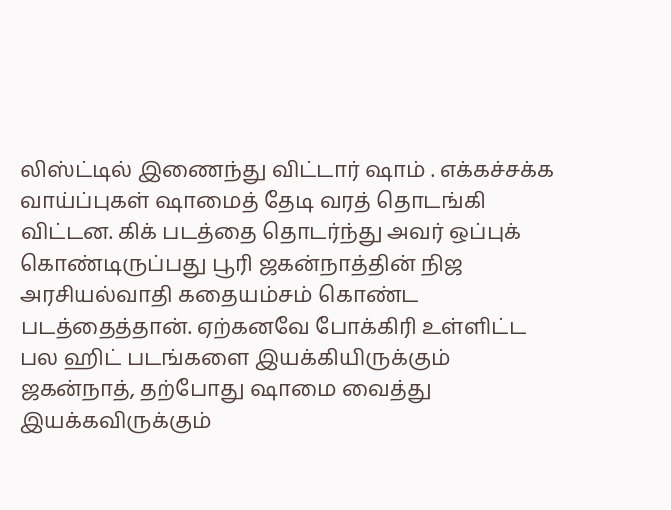லிஸ்ட்டில் இணைந்து விட்டார் ஷாம் . எக்கச்சக்க வாய்ப்புகள் ஷாமைத் தேடி வரத் தொடங்கி விட்டன. கிக் படத்தை தொடர்ந்து அவர் ஒப்புக் கொண்டிருப்பது பூரி ஜகன்நாத்தின் நிஜ அரசியல்வாதி கதையம்சம் கொண்ட படத்தைத்தான். ஏற்கனவே போக்கிரி உள்ளிட்ட பல ஹிட் படங்களை இயக்கியிருக்கும் ஜகன்நாத், தற்போது ஷாமை வைத்து இயக்கவிருக்கும்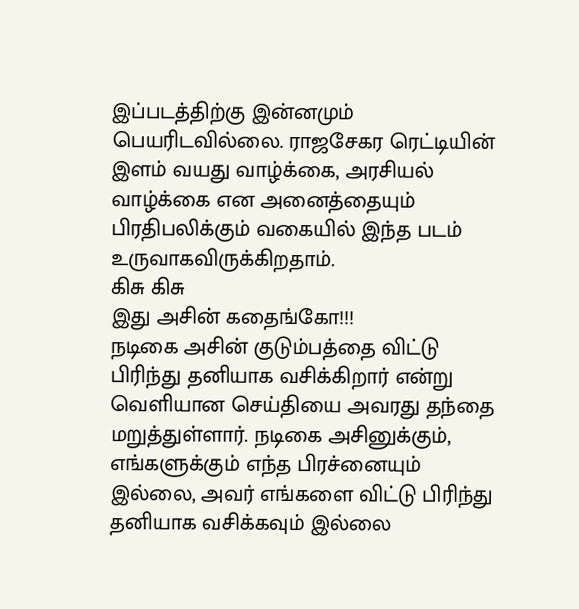இப்படத்திற்கு இன்னமும் பெயரிடவில்லை. ராஜசேகர ரெட்டியின் இளம் வயது வாழ்க்கை, அரசியல் வாழ்க்கை என அனைத்தையும் பிரதிபலிக்கும் வகையில் இந்த படம் உருவாகவிருக்கிறதாம்.
கிசு கிசு
இது அசின் கதைங்கோ!!!
நடிகை அசின் குடும்பத்தை விட்டு பிரிந்து தனியாக வசிக்கிறார் என்று வெளியான செய்தியை அவரது தந்தை மறுத்துள்ளார். நடிகை அசினுக்கும், எங்களுக்கும் எந்த பிரச்னையும் இல்லை, அவர் எங்களை விட்டு பிரிந்து தனியாக வசிக்கவும் இல்லை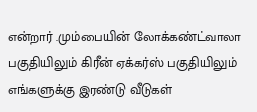என்றார் .மும்பையின் லோக்கண்ட்வாலா பகுதியிலும் கிரீன் ஏக்கர்ஸ் பகுதியிலும் எங்களுக்கு இரண்டு வீடுகள்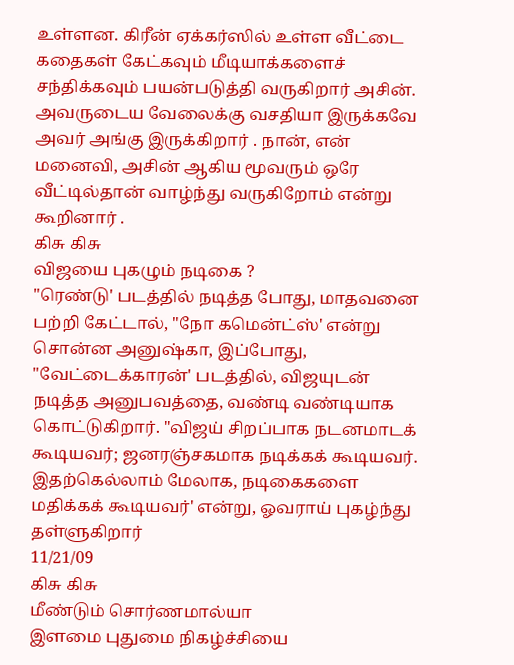உள்ளன. கிரீன் ஏக்கர்ஸில் உள்ள வீட்டை கதைகள் கேட்கவும் மீடியாக்களைச் சந்திக்கவும் பயன்படுத்தி வருகிறார் அசின். அவருடைய வேலைக்கு வசதியா இருக்கவே அவர் அங்கு இருக்கிறார் . நான், என் மனைவி, அசின் ஆகிய மூவரும் ஒரே வீட்டில்தான் வாழ்ந்து வருகிறோம் என்று கூறினார் .
கிசு கிசு
விஜயை புகழும் நடிகை ?
"ரெண்டு' படத்தில் நடித்த போது, மாதவனை பற்றி கேட்டால், "நோ கமென்ட்ஸ்' என்று சொன்ன அனுஷ்கா, இப்போது, "வேட்டைக்காரன்' படத்தில், விஜயுடன் நடித்த அனுபவத்தை, வண்டி வண்டியாக கொட்டுகிறார். "விஜய் சிறப்பாக நடனமாடக் கூடியவர்; ஜனரஞ்சகமாக நடிக்கக் கூடியவர். இதற்கெல்லாம் மேலாக, நடிகைகளை மதிக்கக் கூடியவர்' என்று, ஓவராய் புகழ்ந்து தள்ளுகிறார்
11/21/09
கிசு கிசு
மீண்டும் சொர்ணமால்யா
இளமை புதுமை நிகழ்ச்சியை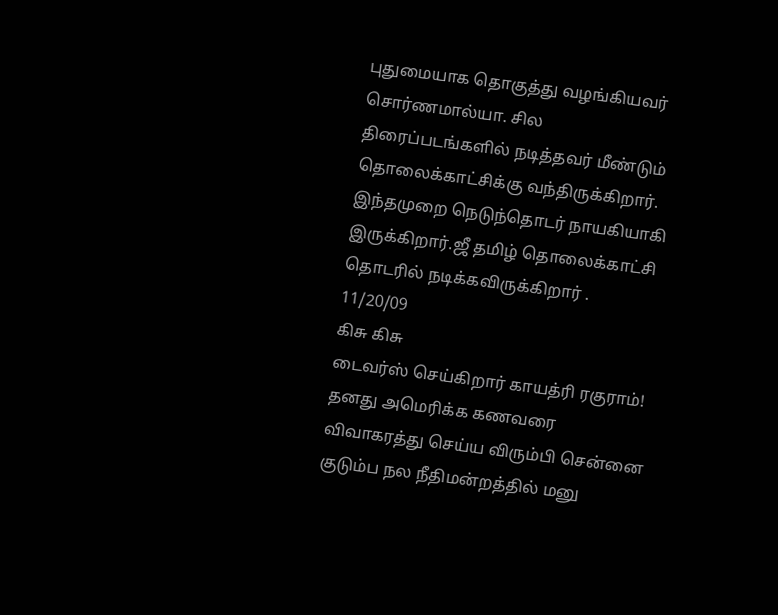புதுமையாக தொகுத்து வழங்கியவர் சொர்ணமால்யா. சில திரைப்படங்களில் நடித்தவர் மீண்டும் தொலைக்காட்சிக்கு வந்திருக்கிறார். இந்தமுறை நெடுந்தொடர் நாயகியாகி இருக்கிறார்.ஜீ தமிழ் தொலைக்காட்சி தொடரில் நடிக்கவிருக்கிறார் .
11/20/09
கிசு கிசு
டைவர்ஸ் செய்கிறார் காயத்ரி ரகுராம்!
தனது அமெரிக்க கணவரை விவாகரத்து செய்ய விரும்பி சென்னை குடும்ப நல நீதிமன்றத்தில் மனு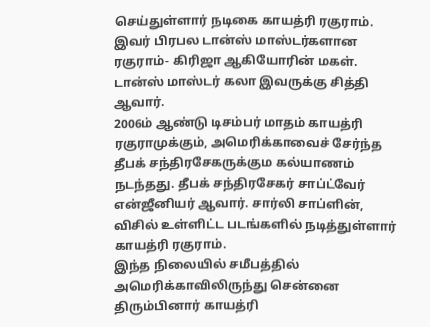செய்துள்ளார் நடிகை காயத்ரி ரகுராம்.
இவர் பிரபல டான்ஸ் மாஸ்டர்களான ரகுராம்- கிரிஜா ஆகியோரின் மகள். டான்ஸ் மாஸ்டர் கலா இவருக்கு சித்தி ஆவார்.
2006ம் ஆண்டு டிசம்பர் மாதம் காயத்ரி ரகுராமுக்கும், அமெரிக்காவைச் சேர்ந்த தீபக் சந்திரசேகருக்கும கல்யாணம் நடந்தது. தீபக் சந்திரசேகர் சாப்ட்வேர் என்ஜீனியர் ஆவார். சார்லி சாப்ளின், விசில் உள்ளிட்ட படங்களில் நடித்துள்ளார் காயத்ரி ரகுராம்.
இந்த நிலையில் சமீபத்தில் அமெரிக்காவிலிருந்து சென்னை திரும்பினார் காயத்ரி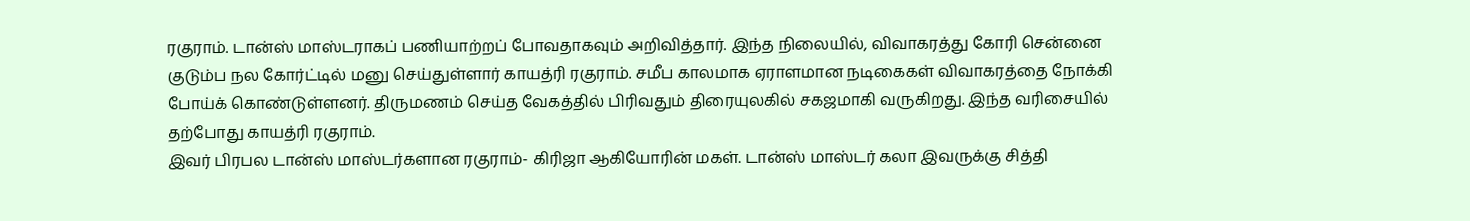ரகுராம். டான்ஸ் மாஸ்டராகப் பணியாற்றப் போவதாகவும் அறிவித்தார். இந்த நிலையில், விவாகரத்து கோரி சென்னை குடும்ப நல கோர்ட்டில் மனு செய்துள்ளார் காயத்ரி ரகுராம். சமீப காலமாக ஏராளமான நடிகைகள் விவாகரத்தை நோக்கி போய்க் கொண்டுள்ளனர். திருமணம் செய்த வேகத்தில் பிரிவதும் திரையுலகில் சகஜமாகி வருகிறது. இந்த வரிசையில் தற்போது காயத்ரி ரகுராம்.
இவர் பிரபல டான்ஸ் மாஸ்டர்களான ரகுராம்- கிரிஜா ஆகியோரின் மகள். டான்ஸ் மாஸ்டர் கலா இவருக்கு சித்தி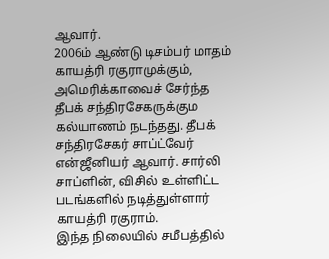ஆவார்.
2006ம் ஆண்டு டிசம்பர் மாதம் காயத்ரி ரகுராமுக்கும், அமெரிக்காவைச் சேர்ந்த தீபக் சந்திரசேகருக்கும கல்யாணம் நடந்தது. தீபக் சந்திரசேகர் சாப்ட்வேர் என்ஜீனியர் ஆவார். சார்லி சாப்ளின், விசில் உள்ளிட்ட படங்களில் நடித்துள்ளார் காயத்ரி ரகுராம்.
இந்த நிலையில் சமீபத்தில்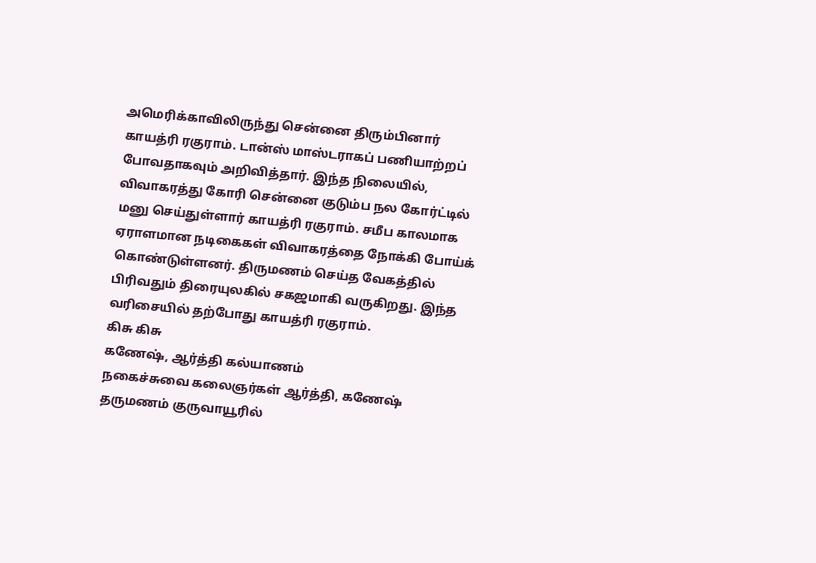அமெரிக்காவிலிருந்து சென்னை திரும்பினார் காயத்ரி ரகுராம். டான்ஸ் மாஸ்டராகப் பணியாற்றப் போவதாகவும் அறிவித்தார். இந்த நிலையில், விவாகரத்து கோரி சென்னை குடும்ப நல கோர்ட்டில் மனு செய்துள்ளார் காயத்ரி ரகுராம். சமீப காலமாக ஏராளமான நடிகைகள் விவாகரத்தை நோக்கி போய்க் கொண்டுள்ளனர். திருமணம் செய்த வேகத்தில் பிரிவதும் திரையுலகில் சகஜமாகி வருகிறது. இந்த வரிசையில் தற்போது காயத்ரி ரகுராம்.
கிசு கிசு
கணேஷ், ஆர்த்தி கல்யாணம்
நகைச்சுவை கலைஞர்கள் ஆர்த்தி, கணேஷ் தருமணம் குருவாயூரில்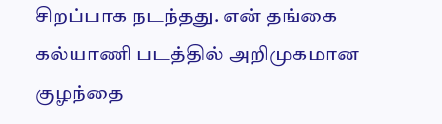சிறப்பாக நடந்தது. என் தங்கை கல்யாணி படத்தில் அறிமுகமான குழந்தை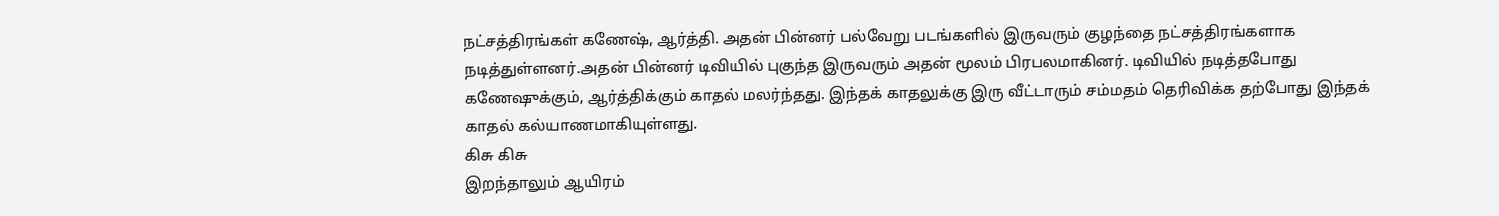நட்சத்திரங்கள் கணேஷ், ஆர்த்தி. அதன் பின்னர் பல்வேறு படங்களில் இருவரும் குழந்தை நட்சத்திரங்களாக நடித்துள்ளனர்.அதன் பின்னர் டிவியில் புகுந்த இருவரும் அதன் மூலம் பிரபலமாகினர். டிவியில் நடித்தபோது கணேஷுக்கும், ஆர்த்திக்கும் காதல் மலர்ந்தது. இந்தக் காதலுக்கு இரு வீட்டாரும் சம்மதம் தெரிவிக்க தற்போது இந்தக் காதல் கல்யாணமாகியுள்ளது.
கிசு கிசு
இறந்தாலும் ஆயிரம்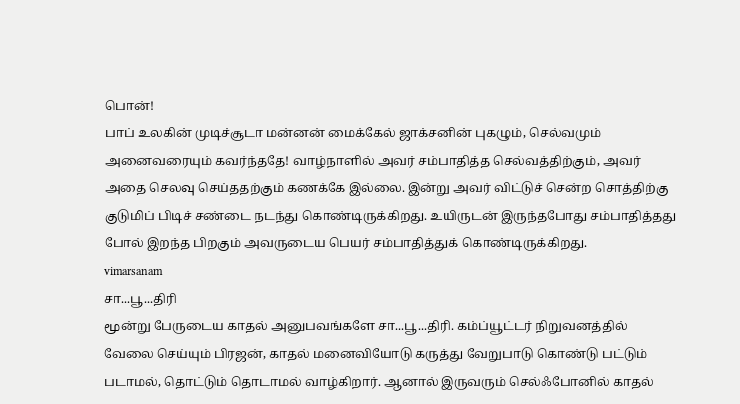பொன்!
பாப் உலகின் முடிச்சூடா மன்னன் மைக்கேல் ஜாக்சனின் புகழும், செல்வமும் அனைவரையும் கவர்ந்ததே! வாழ்நாளில் அவர் சம்பாதித்த செல்வத்திற்கும், அவர் அதை செலவு செய்ததற்கும் கணக்கே இல்லை. இன்று அவர் விட்டுச் சென்ற சொத்திற்கு குடுமிப் பிடிச் சண்டை நடந்து கொண்டிருக்கிறது. உயிருடன் இருந்தபோது சம்பாதித்தது போல் இறந்த பிறகும் அவருடைய பெயர் சம்பாதித்துக் கொண்டிருக்கிறது.
vimarsanam
சா...பூ...திரி
மூன்று பேருடைய காதல் அனுபவங்களே சா...பூ...திரி. கம்ப்யூட்டர் நிறுவனத்தில் வேலை செய்யும் பிரஜன், காதல் மனைவியோடு கருத்து வேறுபாடு கொண்டு பட்டும் படாமல், தொட்டும் தொடாமல் வாழ்கிறார். ஆனால் இருவரும் செல்ஃபோனில் காதல்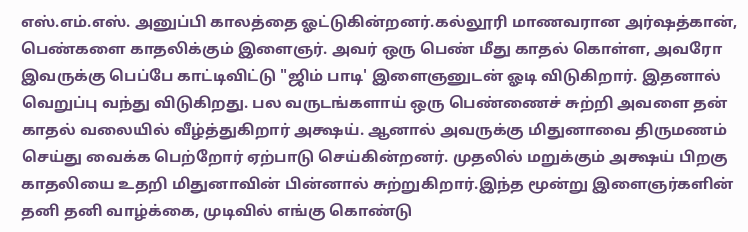எஸ்.எம்.எஸ். அனுப்பி காலத்தை ஓட்டுகின்றனர்.கல்லூரி மாணவரான அர்ஷத்கான், பெண்களை காதலிக்கும் இளைஞர். அவர் ஒரு பெண் மீது காதல் கொள்ள, அவரோ இவருக்கு பெப்பே காட்டிவிட்டு "ஜிம் பாடி' இளைஞனுடன் ஓடி விடுகிறார். இதனால் வெறுப்பு வந்து விடுகிறது. பல வருடங்களாய் ஒரு பெண்ணைச் சுற்றி அவளை தன் காதல் வலையில் வீழ்த்துகிறார் அக்ஷய். ஆனால் அவருக்கு மிதுனாவை திருமணம் செய்து வைக்க பெற்றோர் ஏற்பாடு செய்கின்றனர். முதலில் மறுக்கும் அக்ஷய் பிறகு காதலியை உதறி மிதுனாவின் பின்னால் சுற்றுகிறார்.இந்த மூன்று இளைஞர்களின் தனி தனி வாழ்க்கை, முடிவில் எங்கு கொண்டு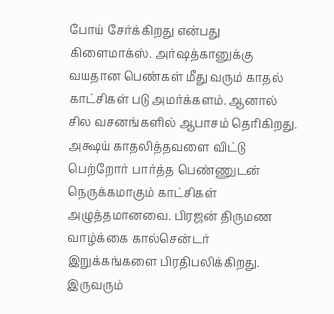போய் சேர்க்கிறது என்பது கிளைமாக்ஸ். அர்ஷத்கானுக்கு வயதான பெண்கள் மீது வரும் காதல் காட்சிகள் படு அமர்க்களம். ஆனால் சில வசனங்களில் ஆபாசம் தெரிகிறது. அக்ஷய் காதலித்தவளை விட்டு பெற்றோர் பார்த்த பெண்ணுடன் நெருக்கமாகும் காட்சிகள் அழுத்தமானவை. பிரஜன் திருமண வாழ்க்கை கால்சென்டர் இறுக்கங்களை பிரதிபலிக்கிறது. இருவரும்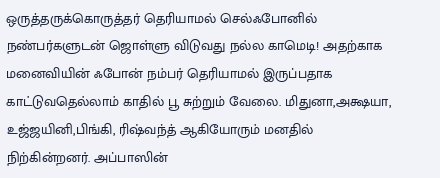ஒருத்தருக்கொருத்தர் தெரியாமல் செல்ஃபோனில் நண்பர்களுடன் ஜொள்ளு விடுவது நல்ல காமெடி! அதற்காக மனைவியின் ஃபோன் நம்பர் தெரியாமல் இருப்பதாக காட்டுவதெல்லாம் காதில் பூ சுற்றும் வேலை. மிதுனா,அக்ஷயா, உஜ்ஜயினி,பிங்கி, ரிஷ்வந்த் ஆகியோரும் மனதில் நிற்கின்றனர். அப்பாஸின்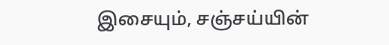இசையும், சஞ்சய்யின்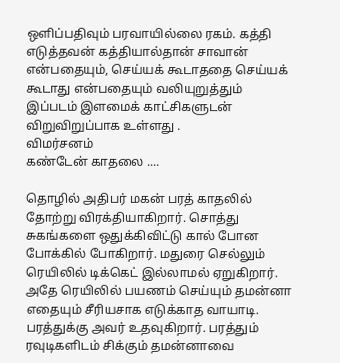ஒளிப்பதிவும் பரவாயில்லை ரகம். கத்தி எடுத்தவன் கத்தியால்தான் சாவான் என்பதையும், செய்யக் கூடாததை செய்யக் கூடாது என்பதையும் வலியுறுத்தும் இப்படம் இளமைக் காட்சிகளுடன் விறுவிறுப்பாக உள்ளது .
விமர்சனம்
கண்டேன் காதலை ....

தொழில் அதிபர் மகன் பரத் காதலில் தோற்று விரக்தியாகிறார். சொத்து சுகங்களை ஒதுக்கிவிட்டு கால் போன போக்கில் போகிறார். மதுரை செல்லும் ரெயிலில் டிக்கெட் இல்லாமல் ஏறுகிறார். அதே ரெயிலில் பயணம் செய்யும் தமன்னா எதையும் சீரியசாக எடுக்காத வாயாடி. பரத்துக்கு அவர் உதவுகிறார். பரத்தும் ரவுடிகளிடம் சிக்கும் தமன்னாவை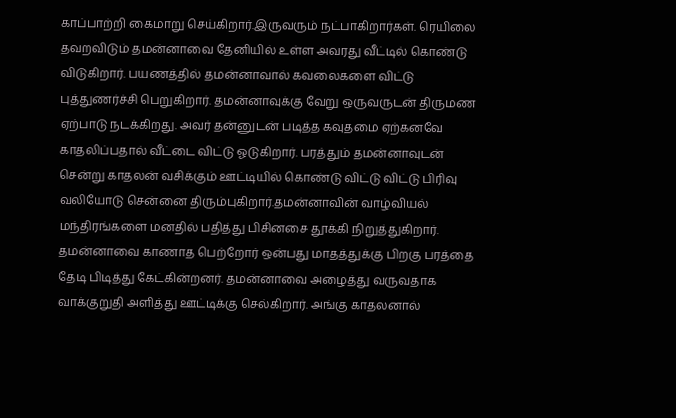காப்பாற்றி கைமாறு செய்கிறார்.இருவரும் நட்பாகிறார்கள். ரெயிலை தவறவிடும் தமன்னாவை தேனியில் உள்ள அவரது வீட்டில் கொண்டு விடுகிறார். பயணத்தில் தமன்னாவால் கவலைகளை விட்டு புத்துணர்ச்சி பெறுகிறார். தமன்னாவுக்கு வேறு ஒருவருடன் திருமண ஏற்பாடு நடக்கிறது. அவர் தன்னுடன் படித்த கவுதமை ஏற்கனவே காதலிப்பதால் வீட்டை விட்டு ஓடுகிறார். பரத்தும் தமன்னாவுடன் சென்று காதலன் வசிக்கும் ஊட்டியில் கொண்டு விட்டு விட்டு பிரிவு வலியோடு சென்னை திரும்புகிறார்.தமன்னாவின் வாழ்வியல் மந்திரங்களை மனதில் பதித்து பிசினசை தூக்கி நிறுத்துகிறார்.
தமன்னாவை காணாத பெற்றோர் ஒன்பது மாதத்துக்கு பிறகு பரத்தை தேடி பிடித்து கேட்கின்றனர். தமன்னாவை அழைத்து வருவதாக வாக்குறுதி அளித்து ஊட்டிக்கு செல்கிறார். அங்கு காதலனால்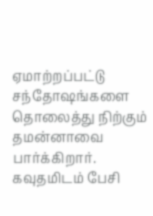ஏமாற்றப்பட்டு சந்தோஷங்களை தொலைத்து நிற்கும் தமன்னாவை பார்க்கிறார். கவுதமிடம் பேசி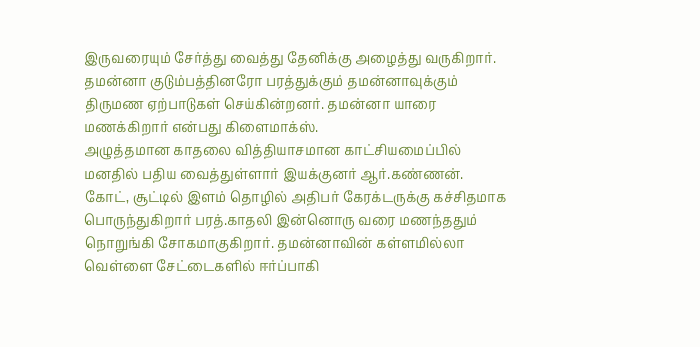இருவரையும் சேர்த்து வைத்து தேனிக்கு அழைத்து வருகிறார். தமன்னா குடும்பத்தினரோ பரத்துக்கும் தமன்னாவுக்கும் திருமண ஏற்பாடுகள் செய்கின்றனர். தமன்னா யாரை மணக்கிறார் என்பது கிளைமாக்ஸ்.
அழுத்தமான காதலை வித்தியாசமான காட்சியமைப்பில் மனதில் பதிய வைத்துள்ளார் இயக்குனர் ஆர்.கண்ணன்.
கோட், சூட்டில் இளம் தொழில் அதிபர் கேரக்டருக்கு கச்சிதமாக பொருந்துகிறார் பரத்.காதலி இன்னொரு வரை மணந்ததும் நொறுங்கி சோகமாகுகிறார். தமன்னாவின் கள்ளமில்லா வெள்ளை சேட்டைகளில் ஈர்ப்பாகி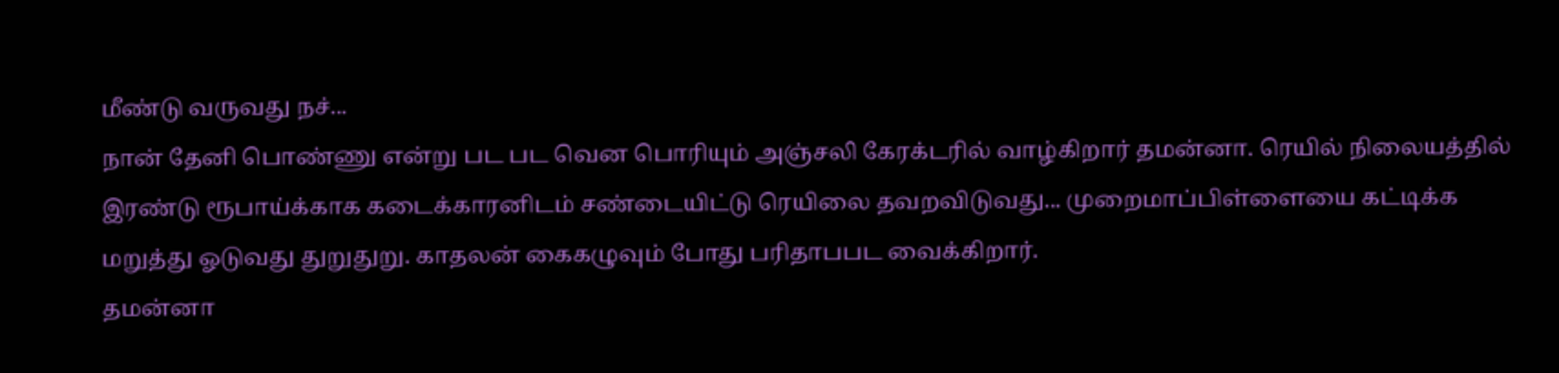மீண்டு வருவது நச்...
நான் தேனி பொண்ணு என்று பட பட வென பொரியும் அஞ்சலி கேரக்டரில் வாழ்கிறார் தமன்னா. ரெயில் நிலையத்தில் இரண்டு ரூபாய்க்காக கடைக்காரனிடம் சண்டையிட்டு ரெயிலை தவறவிடுவது... முறைமாப்பிள்ளையை கட்டிக்க மறுத்து ஓடுவது துறுதுறு. காதலன் கைகழுவும் போது பரிதாபபட வைக்கிறார்.
தமன்னா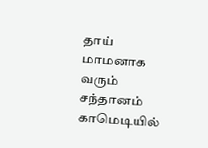தாய் மாமனாக வரும் சந்தானம் காமெடியில்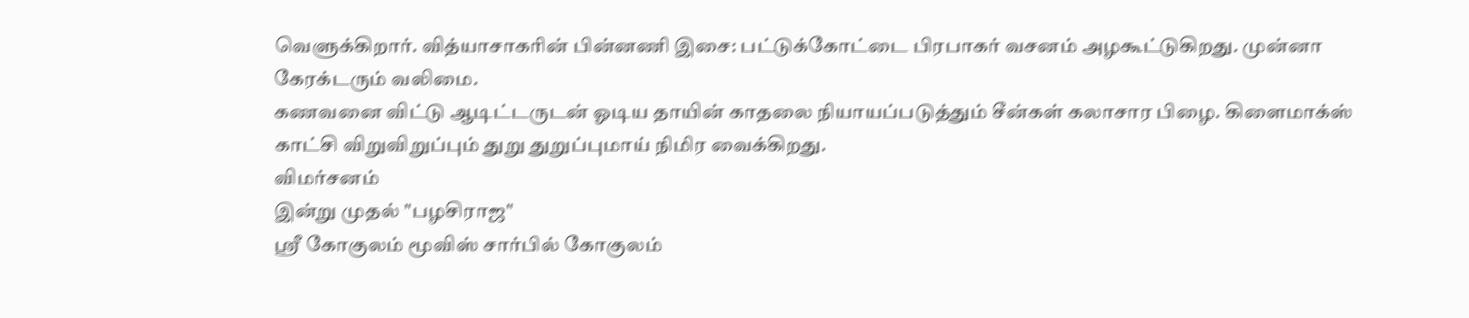வெளுக்கிறார். வித்யாசாகரின் பின்னணி இசை: பட்டுக்கோட்டை பிரபாகர் வசனம் அழகூட்டுகிறது. முன்னா கேரக்டரும் வலிமை.
கணவனை விட்டு ஆடிட்டருடன் ஓடிய தாயின் காதலை நியாயப்படுத்தும் சீன்கள் கலாசார பிழை. கிளைமாக்ஸ் காட்சி விறுவிறுப்பும் துறு துறுப்புமாய் நிமிர வைக்கிறது.
விமர்சனம்
இன்று முதல் "பழசிராஜ"
ஸ்ரீ கோகுலம் மூவிஸ் சார்பில் கோகுலம்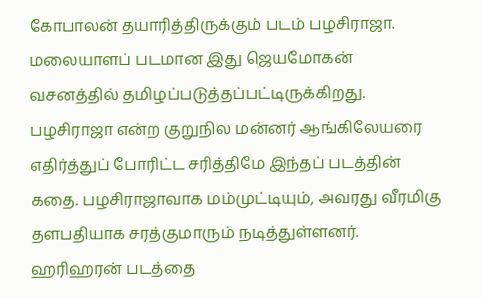கோபாலன் தயாரித்திருக்கும் படம் பழசிராஜா. மலையாளப் படமான இது ஜெயமோகன் வசனத்தில் தமிழப்படுத்தப்பட்டிருக்கிறது.
பழசிராஜா என்ற குறுநில மன்னர் ஆங்கிலேயரை எதிர்த்துப் போரிட்ட சரித்திமே இந்தப் படத்தின் கதை. பழசிராஜாவாக மம்முட்டியும், அவரது வீரமிகு தளபதியாக சரத்குமாரும் நடித்துள்ளனர்.
ஹரிஹரன் படத்தை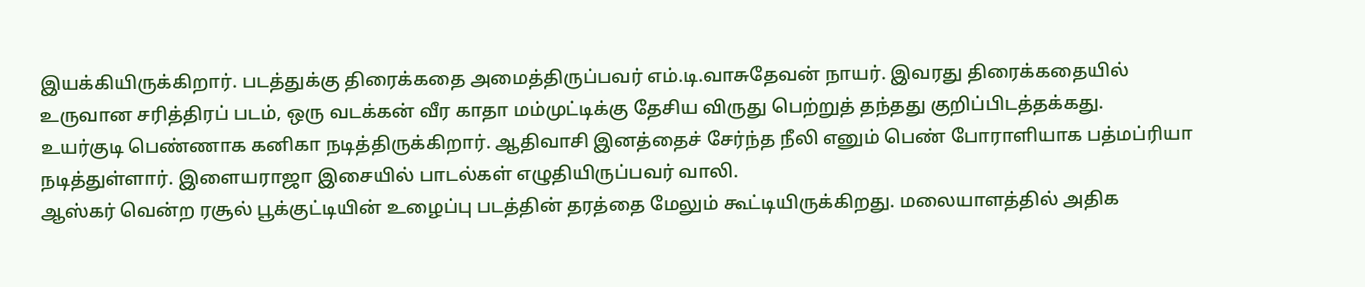இயக்கியிருக்கிறார். படத்துக்கு திரைக்கதை அமைத்திருப்பவர் எம்.டி.வாசுதேவன் நாயர். இவரது திரைக்கதையில் உருவான சரித்திரப் படம், ஒரு வடக்கன் வீர காதா மம்முட்டிக்கு தேசிய விருது பெற்றுத் தந்தது குறிப்பிடத்தக்கது.
உயர்குடி பெண்ணாக கனிகா நடித்திருக்கிறார். ஆதிவாசி இனத்தைச் சேர்ந்த நீலி எனும் பெண் போராளியாக பத்மப்ரியா நடித்துள்ளார். இளையராஜா இசையில் பாடல்கள் எழுதியிருப்பவர் வாலி.
ஆஸ்கர் வென்ற ரசூல் பூக்குட்டியின் உழைப்பு படத்தின் தரத்தை மேலும் கூட்டியிருக்கிறது. மலையாளத்தில் அதிக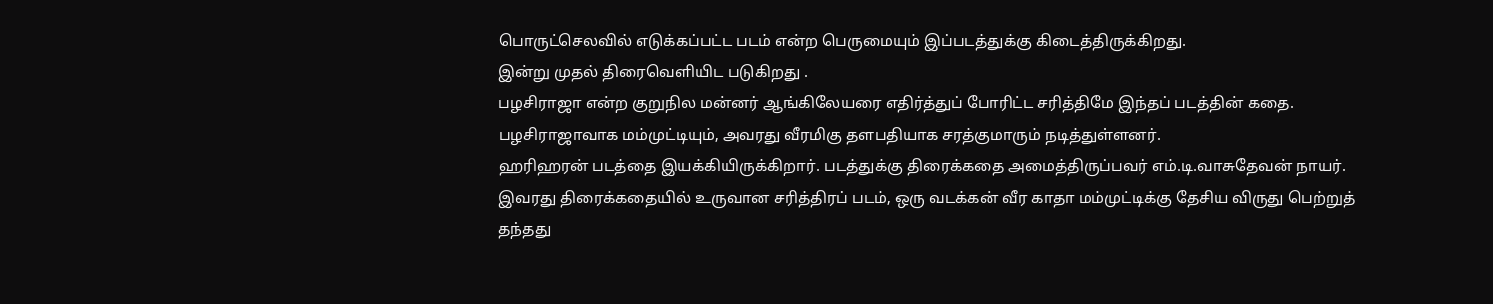பொருட்செலவில் எடுக்கப்பட்ட படம் என்ற பெருமையும் இப்படத்துக்கு கிடைத்திருக்கிறது.
இன்று முதல் திரைவெளியிட படுகிறது .
பழசிராஜா என்ற குறுநில மன்னர் ஆங்கிலேயரை எதிர்த்துப் போரிட்ட சரித்திமே இந்தப் படத்தின் கதை. பழசிராஜாவாக மம்முட்டியும், அவரது வீரமிகு தளபதியாக சரத்குமாரும் நடித்துள்ளனர்.
ஹரிஹரன் படத்தை இயக்கியிருக்கிறார். படத்துக்கு திரைக்கதை அமைத்திருப்பவர் எம்.டி.வாசுதேவன் நாயர். இவரது திரைக்கதையில் உருவான சரித்திரப் படம், ஒரு வடக்கன் வீர காதா மம்முட்டிக்கு தேசிய விருது பெற்றுத் தந்தது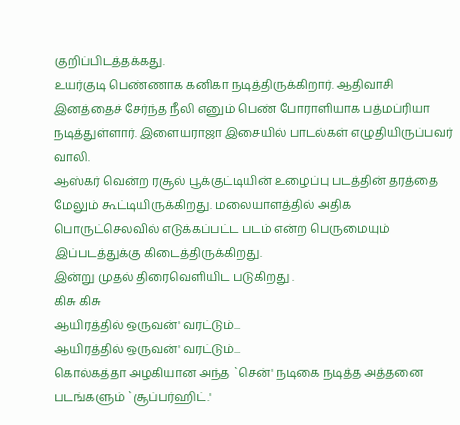குறிப்பிடத்தக்கது.
உயர்குடி பெண்ணாக கனிகா நடித்திருக்கிறார். ஆதிவாசி இனத்தைச் சேர்ந்த நீலி எனும் பெண் போராளியாக பத்மப்ரியா நடித்துள்ளார். இளையராஜா இசையில் பாடல்கள் எழுதியிருப்பவர் வாலி.
ஆஸ்கர் வென்ற ரசூல் பூக்குட்டியின் உழைப்பு படத்தின் தரத்தை மேலும் கூட்டியிருக்கிறது. மலையாளத்தில் அதிக பொருட்செலவில் எடுக்கப்பட்ட படம் என்ற பெருமையும் இப்படத்துக்கு கிடைத்திருக்கிறது.
இன்று முதல் திரைவெளியிட படுகிறது .
கிசு கிசு
ஆயிரத்தில் ஒருவன்' வரட்டும்...
ஆயிரத்தில் ஒருவன்' வரட்டும்...
கொல்கத்தா அழகியான அந்த `சென்' நடிகை நடித்த அத்தனை படங்களும் `சூப்பர்ஹிட்.'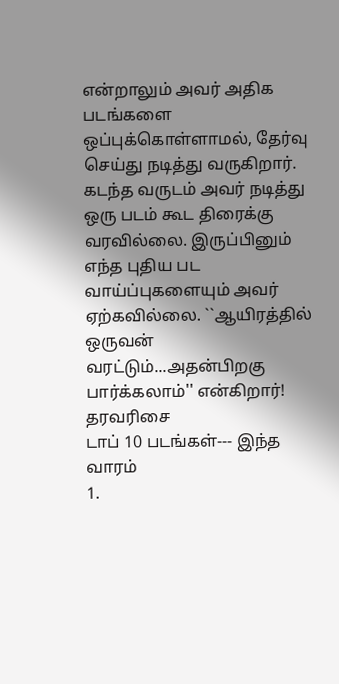என்றாலும் அவர் அதிக படங்களை ஒப்புக்கொள்ளாமல், தேர்வு செய்து நடித்து வருகிறார். கடந்த வருடம் அவர் நடித்து ஒரு படம் கூட திரைக்கு வரவில்லை. இருப்பினும் எந்த புதிய பட வாய்ப்புகளையும் அவர் ஏற்கவில்லை. ``ஆயிரத்தில் ஒருவன் வரட்டும்...அதன்பிறகு பார்க்கலாம்'' என்கிறார்!
தரவரிசை
டாப் 10 படங்கள்--- இந்த வாரம்
1.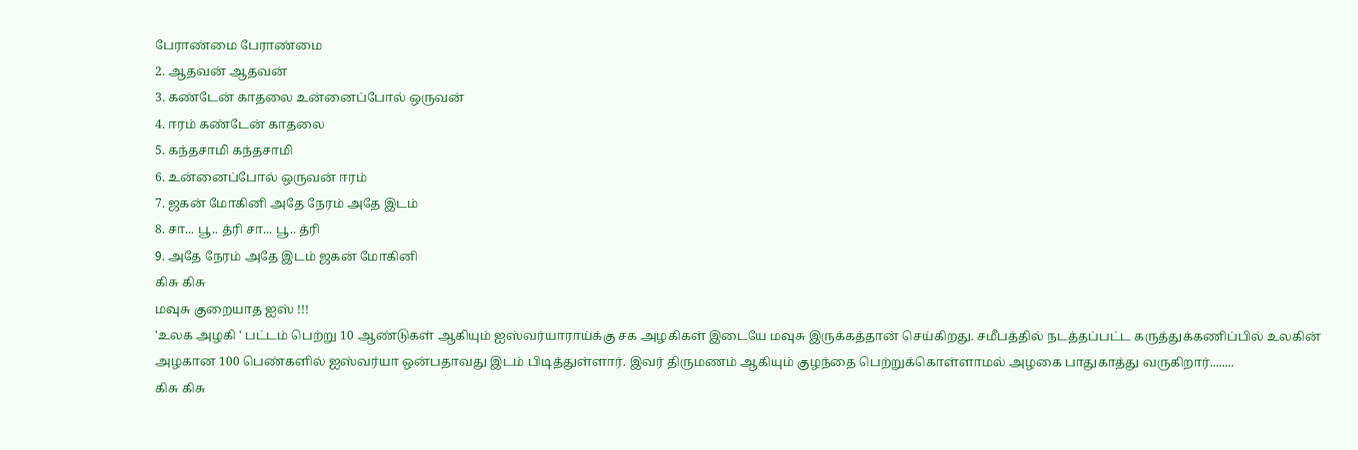பேராண்மை பேராண்மை
2. ஆதவன் ஆதவன்
3. கண்டேன் காதலை உன்னைப்போல் ஒருவன்
4. ஈரம் கண்டேன் காதலை
5. கந்தசாமி கந்தசாமி
6. உன்னைப்போல் ஒருவன் ஈரம்
7. ஜகன் மோகினி அதே நேரம் அதே இடம்
8. சா... பூ.. த்ரி சா... பூ.. த்ரி
9. அதே நேரம் அதே இடம் ஜகன் மோகினி
கிசு கிசு
மவுசு குறையாத ஐஸ் !!!
'உலக அழகி ' பட்டம் பெற்று 10 ஆண்டுகள் ஆகியும் ஐஸ்வர்யாராய்க்கு சக அழகிகள் இடையே மவுசு இருக்கத்தான் செய்கிறது. சமீபத்தில் நடத்தப்பட்ட கருத்துக்கணிப்பில் உலகின் அழகான 100 பெண்களில் ஐஸ்வர்யா ஒன்பதாவது இடம் பிடித்துள்ளார். இவர் திருமணம் ஆகியும் குழந்தை பெற்றுக்கொள்ளாமல் அழகை பாதுகாத்து வருகிறார்........
கிசு கிசு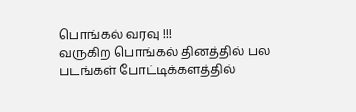பொங்கல் வரவு !!!
வருகிற பொங்கல் தினத்தில் பல படங்கள் போட்டிக்களத்தில்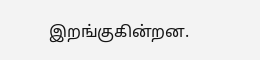இறங்குகின்றன.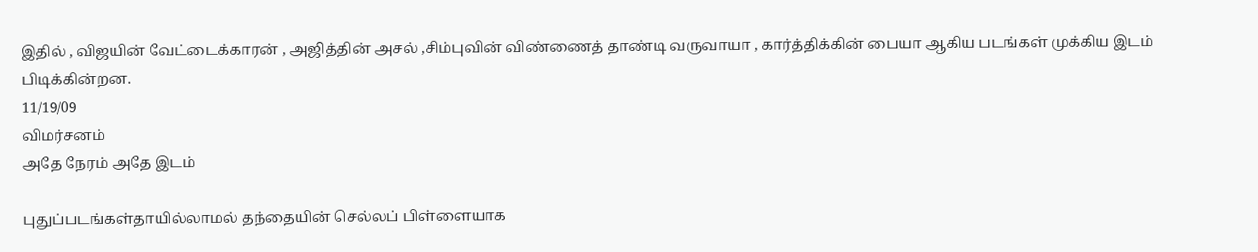இதில் , விஜயின் வேட்டைக்காரன் , அஜித்தின் அசல் ,சிம்புவின் விண்ணைத் தாண்டி வருவாயா , கார்த்திக்கின் பையா ஆகிய படங்கள் முக்கிய இடம் பிடிக்கின்றன.
11/19/09
விமர்சனம்
அதே நேரம் அதே இடம்

புதுப்படங்கள்தாயில்லாமல் தந்தையின் செல்லப் பிள்ளையாக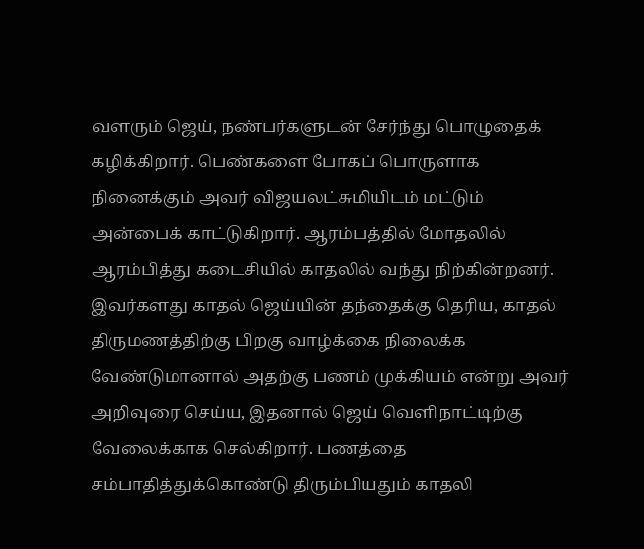வளரும் ஜெய், நண்பர்களுடன் சேர்ந்து பொழுதைக் கழிக்கிறார். பெண்களை போகப் பொருளாக நினைக்கும் அவர் விஜயலட்சுமியிடம் மட்டும் அன்பைக் காட்டுகிறார். ஆரம்பத்தில் மோதலில் ஆரம்பித்து கடைசியில் காதலில் வந்து நிற்கின்றனர். இவர்களது காதல் ஜெய்யின் தந்தைக்கு தெரிய, காதல் திருமணத்திற்கு பிறகு வாழ்க்கை நிலைக்க வேண்டுமானால் அதற்கு பணம் முக்கியம் என்று அவர் அறிவுரை செய்ய, இதனால் ஜெய் வெளிநாட்டிற்கு வேலைக்காக செல்கிறார். பணத்தை சம்பாதித்துக்கொண்டு திரும்பியதும் காதலி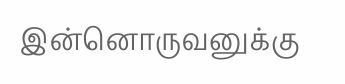இன்னொருவனுக்கு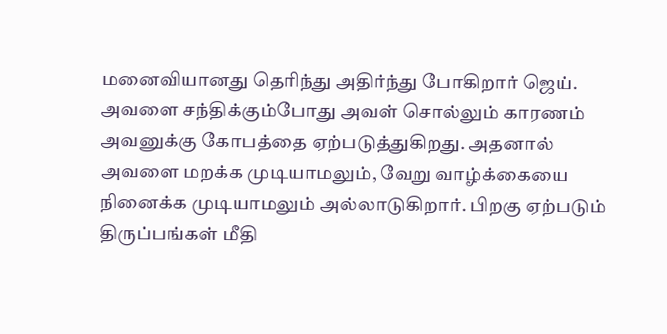மனைவியானது தெரிந்து அதிர்ந்து போகிறார் ஜெய். அவளை சந்திக்கும்போது அவள் சொல்லும் காரணம் அவனுக்கு கோபத்தை ஏற்படுத்துகிறது. அதனால் அவளை மறக்க முடியாமலும், வேறு வாழ்க்கையை நினைக்க முடியாமலும் அல்லாடுகிறார். பிறகு ஏற்படும் திருப்பங்கள் மீதி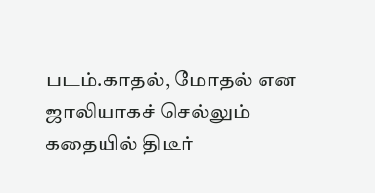படம்.காதல், மோதல் என ஜாலியாகச் செல்லும் கதையில் திடீர்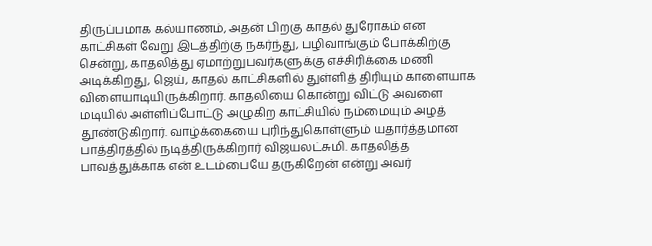திருப்பமாக கல்யாணம், அதன் பிறகு காதல் துரோகம் என காட்சிகள் வேறு இடத்திற்கு நகர்ந்து, பழிவாங்கும் போக்கிற்கு சென்று, காதலித்து ஏமாற்றுபவர்களுக்கு எச்சிரிக்கை மணி அடிக்கிறது, ஜெய், காதல் காட்சிகளில் துள்ளித் திரியும் காளையாக விளையாடியிருக்கிறார். காதலியை கொன்று விட்டு அவளை மடியில் அள்ளிப்போட்டு அழுகிற காட்சியில் நம்மையும் அழத் தூண்டுகிறார். வாழ்க்கையை புரிந்துகொள்ளும் யதார்த்தமான பாத்திரத்தில் நடித்திருக்கிறார் விஜயலட்சுமி. காதலித்த பாவத்துக்காக என் உடம்பையே தருகிறேன் என்று அவர்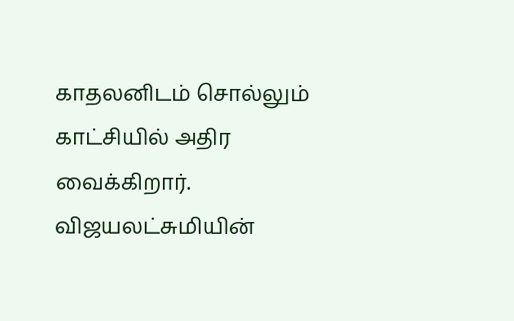காதலனிடம் சொல்லும் காட்சியில் அதிர வைக்கிறார். விஜயலட்சுமியின்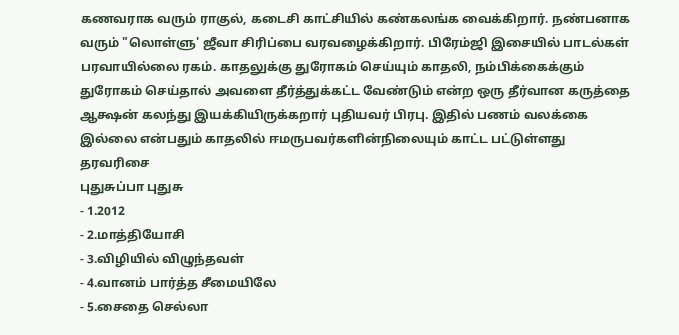கணவராக வரும் ராகுல், கடைசி காட்சியில் கண்கலங்க வைக்கிறார். நண்பனாக வரும் "லொள்ளு' ஜீவா சிரிப்பை வரவழைக்கிறார். பிரேம்ஜி இசையில் பாடல்கள் பரவாயில்லை ரகம். காதலுக்கு துரோகம் செய்யும் காதலி, நம்பிக்கைக்கும் துரோகம் செய்தால் அவளை தீர்த்துக்கட்ட வேண்டும் என்ற ஒரு தீர்வான கருத்தை ஆக்ஷன் கலந்து இயக்கியிருக்கறார் புதியவர் பிரபு. இதில் பணம் வலக்கை இல்லை என்பதும் காதலில் ஈமருபவர்களின்நிலையும் காட்ட பட்டுள்ளது
தரவரிசை
புதுசுப்பா புதுசு
- 1.2012
- 2.மாத்தியோசி
- 3.விழியில் விழுந்தவள்
- 4.வானம் பார்த்த சீமையிலே
- 5.சைதை செல்லா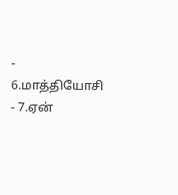- 6.மாத்தியோசி
- 7.ஏன்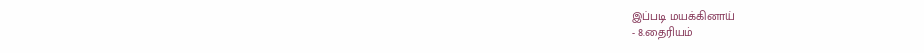இப்படி மயக்கினாய்
- 8.தைரியம்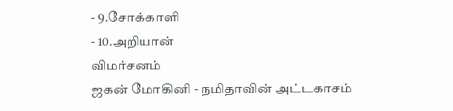- 9.சோக்காளி
- 10.அறியான்
விமர்சனம்
ஜகன் மோகினி - நமிதாவின் அட்டகாசம்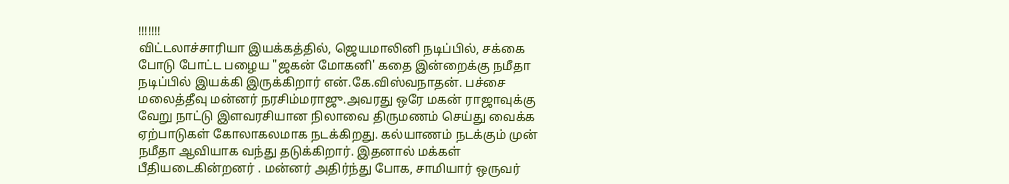!!!!!!!
விட்டலாச்சாரியா இயக்கத்தில், ஜெயமாலினி நடிப்பில், சக்கை போடு போட்ட பழைய "ஜகன் மோகனி' கதை இன்றைக்கு நமீதா நடிப்பில் இயக்கி இருக்கிறார் என்.கே.விஸ்வநாதன். பச்சை மலைத்தீவு மன்னர் நரசிம்மராஜு.அவரது ஒரே மகன் ராஜாவுக்கு வேறு நாட்டு இளவரசியான நிலாவை திருமணம் செய்து வைக்க ஏற்பாடுகள் கோலாகலமாக நடக்கிறது. கல்யாணம் நடக்கும் முன் நமீதா ஆவியாக வந்து தடுக்கிறார். இதனால் மக்கள் பீதியடைகின்றனர் . மன்னர் அதிர்ந்து போக, சாமியார் ஒருவர்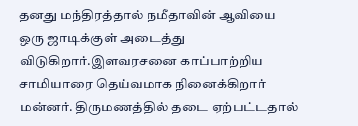தனது மந்திரத்தால் நமீதாவின் ஆவியை ஒரு ஜாடிக்குள் அடைத்து விடுகிறார்.இளவரசனை காப்பாற்றிய சாமியாரை தெய்வமாக நினைக்கிறார் மன்னர். திருமணத்தில் தடை ஏற்பட்டதால்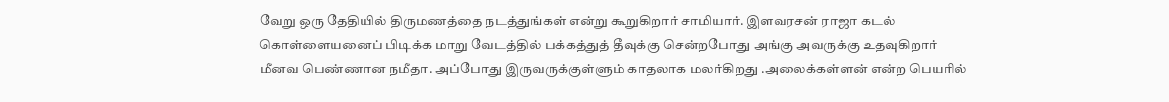வேறு ஒரு தேதியில் திருமணத்தை நடத்துங்கள் என்று கூறுகிறார் சாமியார். இளவரசன் ராஜா கடல் கொள்ளையனைப் பிடிக்க மாறு வேடத்தில் பக்கத்துத் தீவுக்கு சென்றபோது அங்கு அவருக்கு உதவுகிறார் மீனவ பெண்ணான நமீதா. அப்போது இருவருக்குள்ளும் காதலாக மலர்கிறது .அலைக்கள்ளன் என்ற பெயரில்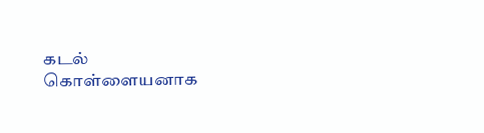கடல் கொள்ளையனாக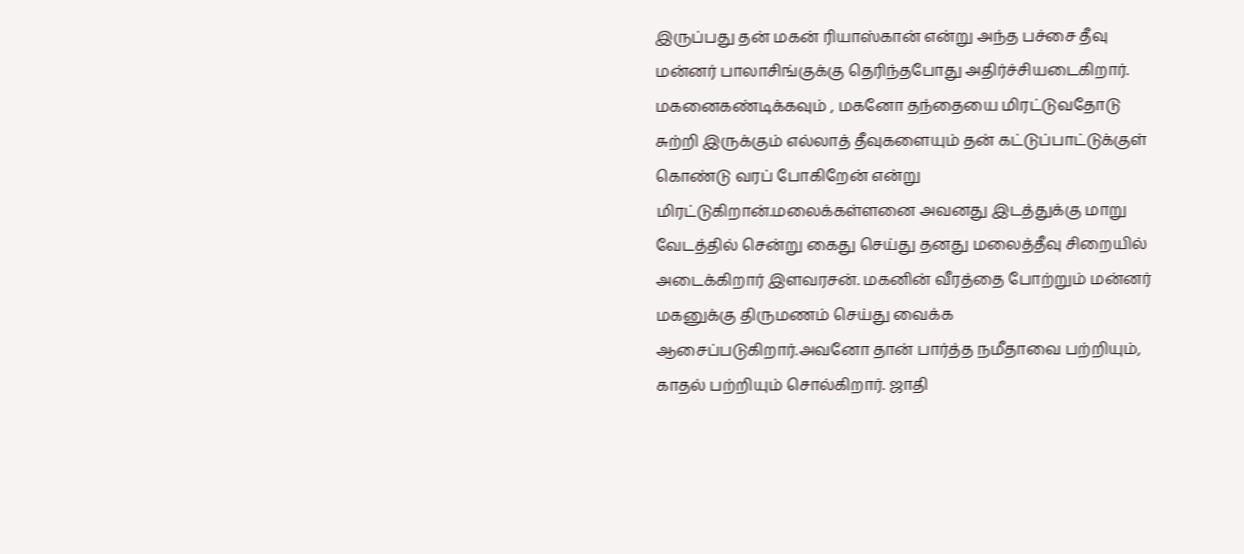இருப்பது தன் மகன் ரியாஸ்கான் என்று அந்த பச்சை தீவு மன்னர் பாலாசிங்குக்கு தெரிந்தபோது அதிர்ச்சியடைகிறார். மகனைகண்டிக்கவும் , மகனோ தந்தையை மிரட்டுவதோடு சுற்றி இருக்கும் எல்லாத் தீவுகளையும் தன் கட்டுப்பாட்டுக்குள் கொண்டு வரப் போகிறேன் என்று மிரட்டுகிறான்.மலைக்கள்ளனை அவனது இடத்துக்கு மாறு வேடத்தில் சென்று கைது செய்து தனது மலைத்தீவு சிறையில் அடைக்கிறார் இளவரசன். மகனின் வீரத்தை போற்றும் மன்னர் மகனுக்கு திருமணம் செய்து வைக்க ஆசைப்படுகிறார்.அவனோ தான் பார்த்த நமீதாவை பற்றியும், காதல் பற்றியும் சொல்கிறார். ஜாதி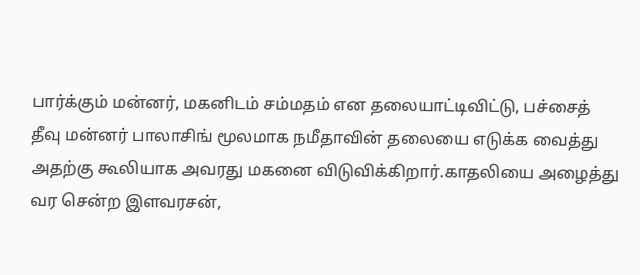பார்க்கும் மன்னர், மகனிடம் சம்மதம் என தலையாட்டிவிட்டு, பச்சைத் தீவு மன்னர் பாலாசிங் மூலமாக நமீதாவின் தலையை எடுக்க வைத்து அதற்கு கூலியாக அவரது மகனை விடுவிக்கிறார்.காதலியை அழைத்து வர சென்ற இளவரசன்,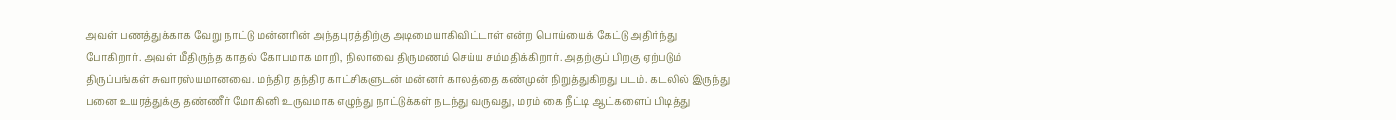அவள் பணத்துக்காக வேறு நாட்டு மன்னரின் அந்தபுரத்திற்கு அடிமையாகிவிட்டாள் என்ற பொய்யைக் கேட்டு அதிர்ந்து போகிறார். அவள் மீதிருந்த காதல் கோபமாக மாறி, நிலாவை திருமணம் செய்ய சம்மதிக்கிறார். அதற்குப் பிறகு ஏற்படும் திருப்பங்கள் சுவாரஸ்யமானவை. மந்திர தந்திர காட்சிகளுடன் மன்னர் காலத்தை கண்முன் நிறுத்துகிறது படம். கடலில் இருந்து பனை உயரத்துக்கு தண்ணீர் மோகினி உருவமாக எழுந்து நாட்டுக்கள் நடந்து வருவது, மரம் கை நீட்டி ஆட்களைப் பிடித்து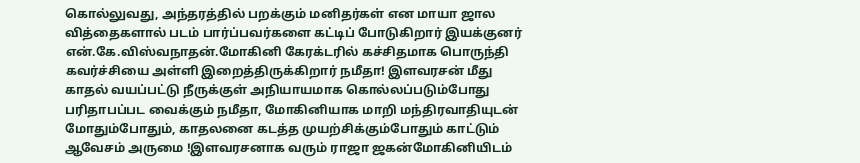கொல்லுவது, அந்தரத்தில் பறக்கும் மனிதர்கள் என மாயா ஜால வித்தைகளால் படம் பார்ப்பவர்களை கட்டிப் போடுகிறார் இயக்குனர் என்.கே.விஸ்வநாதன்.மோகினி கேரக்டரில் கச்சிதமாக பொருந்தி கவர்ச்சியை அள்ளி இறைத்திருக்கிறார் நமீதா! இளவரசன் மீது காதல் வயப்பட்டு நீருக்குள் அநியாயமாக கொல்லப்படும்போது பரிதாபப்பட வைக்கும் நமீதா, மோகினியாக மாறி மந்திரவாதியுடன் மோதும்போதும், காதலனை கடத்த முயற்சிக்கும்போதும் காட்டும் ஆவேசம் அருமை !இளவரசனாக வரும் ராஜா ஜகன்மோகினியிடம்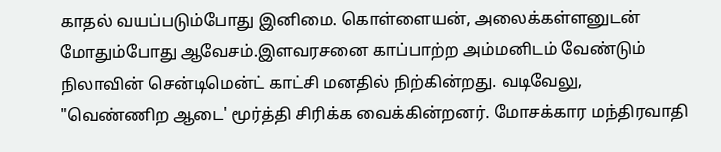காதல் வயப்படும்போது இனிமை. கொள்ளையன், அலைக்கள்ளனுடன் மோதும்போது ஆவேசம்.இளவரசனை காப்பாற்ற அம்மனிடம் வேண்டும் நிலாவின் சென்டிமென்ட் காட்சி மனதில் நிற்கின்றது. வடிவேலு, "வெண்ணிற ஆடை' மூர்த்தி சிரிக்க வைக்கின்றனர். மோசக்கார மந்திரவாதி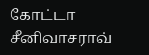கோட்டா சீனிவாசராவ்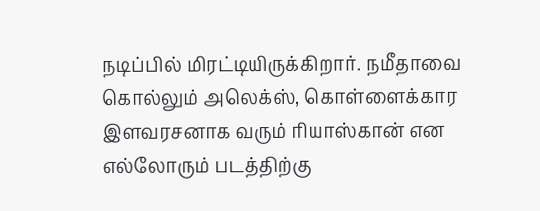நடிப்பில் மிரட்டியிருக்கிறார். நமீதாவை கொல்லும் அலெக்ஸ், கொள்ளைக்கார இளவரசனாக வரும் ரியாஸ்கான் என எல்லோரும் படத்திற்கு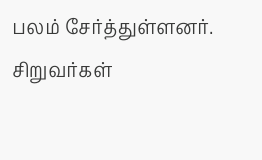பலம் சேர்த்துள்ளனர். சிறுவர்கள்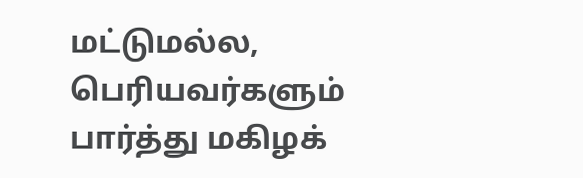மட்டுமல்ல, பெரியவர்களும் பார்த்து மகிழக்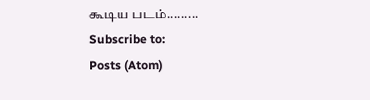கூடிய படம்.........
Subscribe to:
Posts (Atom)